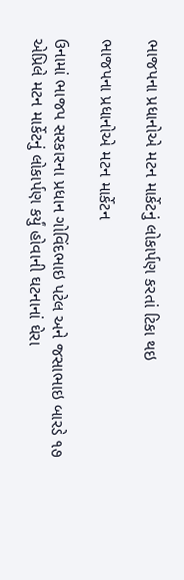ભાજપના પ્રધાનોએ મટન માર્કેટનું લોકાર્પણ કરતાં ટિકા થઇ

ભાજપના પ્રધાનોએ મટન માર્કેટન

ઉનામાં ભાજપ સરકારના પ્રધાન ગોવિંદભાઇ પટેલ અને જસાભાઇ બારડે ૧૭ એપ્રિલે મટન માર્કેટનું લોકાર્પણ કર્યું હોવાની ઘટનાનાં ઘેરા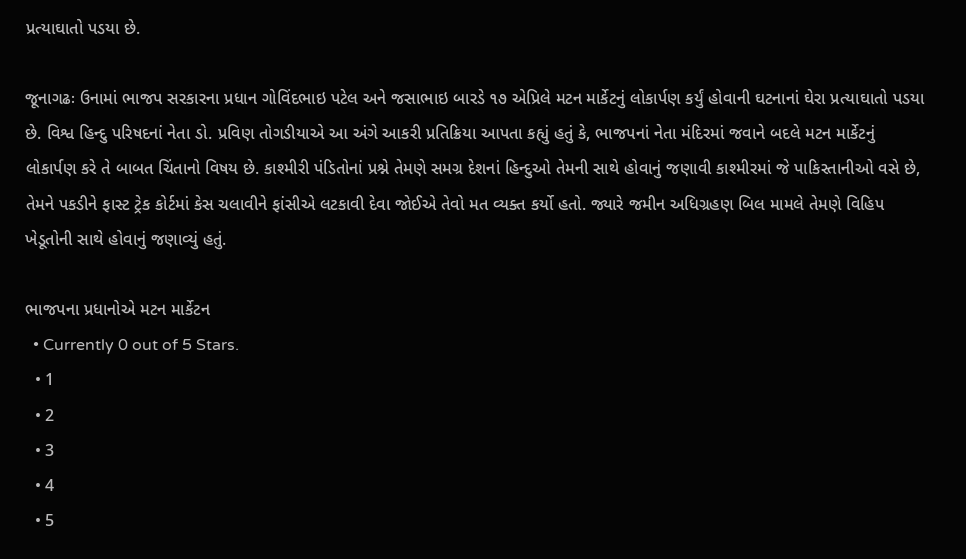પ્રત્યાઘાતો પડયા છે.

જૂનાગઢઃ ઉનામાં ભાજપ સરકારના પ્રધાન ગોવિંદભાઇ પટેલ અને જસાભાઇ બારડે ૧૭ એપ્રિલે મટન માર્કેટનું લોકાર્પણ કર્યું હોવાની ઘટનાનાં ઘેરા પ્રત્યાઘાતો પડયા છે. વિશ્વ હિન્દુ પરિષદનાં નેતા ડો. પ્રવિણ તોગડીયાએ આ અંગે આકરી પ્રતિક્રિયા આપતા કહ્યું હતું કે, ભાજપનાં નેતા મંદિરમાં જવાને બદલે મટન માર્કેટનું લોકાર્પણ કરે તે બાબત ચિંતાનો વિષય છે. કાશ્મીરી પંડિતોનાં પ્રશ્ને તેમણે સમગ્ર દેશનાં હિન્દુઓ તેમની સાથે હોવાનું જણાવી કાશ્મીરમાં જે પાકિસ્તાનીઓ વસે છે, તેમને પકડીને ફાસ્ટ ટ્રેક કોર્ટમાં કેસ ચલાવીને ફાંસીએ લટકાવી દેવા જોઈએ તેવો મત વ્યક્ત કર્યો હતો. જ્યારે જમીન અધિગ્રહણ બિલ મામલે તેમણે વિહિપ ખેડૂતોની સાથે હોવાનું જણાવ્યું હતું.

ભાજપના પ્રધાનોએ મટન માર્કેટન
  • Currently 0 out of 5 Stars.
  • 1
  • 2
  • 3
  • 4
  • 5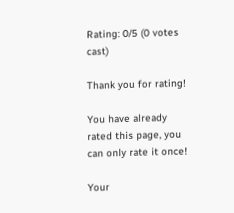Rating: 0/5 (0 votes cast)

Thank you for rating!

You have already rated this page, you can only rate it once!

Your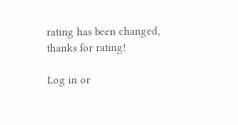rating has been changed, thanks for rating!

Log in or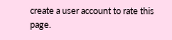create a user account to rate this page.